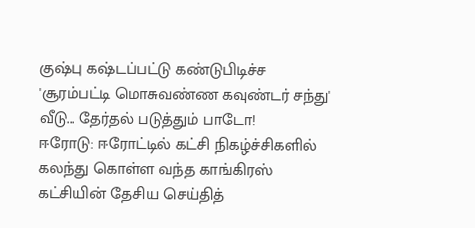குஷ்பு கஷ்டப்பட்டு கண்டுபிடிச்ச 'சூரம்பட்டி மொசுவண்ண கவுண்டர் சந்து' வீடு... தேர்தல் படுத்தும் பாடோ!
ஈரோடு: ஈரோட்டில் கட்சி நிகழ்ச்சிகளில் கலந்து கொள்ள வந்த காங்கிரஸ் கட்சியின் தேசிய செய்தித்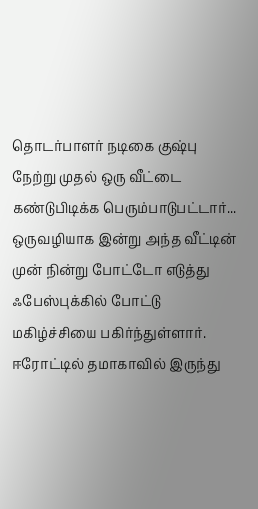தொடர்பாளர் நடிகை குஷ்பு நேற்று முதல் ஒரு வீட்டை கண்டுபிடிக்க பெரும்பாடுபட்டார்... ஒருவழியாக இன்று அந்த வீட்டின் முன் நின்று போட்டோ எடுத்து ஃபேஸ்புக்கில் போட்டு மகிழ்ச்சியை பகிர்ந்துள்ளார்.
ஈரோட்டில் தமாகாவில் இருந்து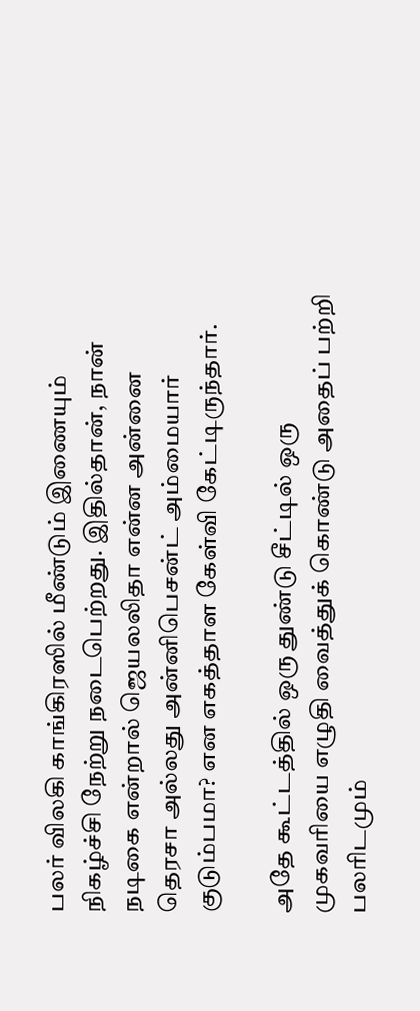பலர் விலகி காங்கிரஸில் மீண்டும் இணையும் நிகழ்ச்சி நேற்று நடைபெற்றது. இதில்தான், நான் நடிகை என்றால் ஜெயலலிதா என்ன அன்னை தெரசா அல்லது அன்னிபெசன்ட் அம்மையார் குடும்பமா? என எகத்தாள கேள்வி கேட்டிருந்தார்.

அதே கூட்டத்தில் ஒரு துண்டு சீட்டில் ஒரு முகவரியை எழுதி வைத்துக் கொண்டு அதைப் பற்றி பலரிடமும்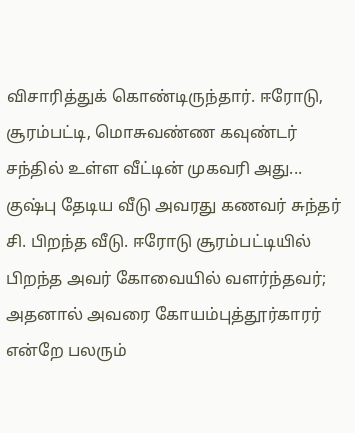விசாரித்துக் கொண்டிருந்தார். ஈரோடு, சூரம்பட்டி, மொசுவண்ண கவுண்டர் சந்தில் உள்ள வீட்டின் முகவரி அது...
குஷ்பு தேடிய வீடு அவரது கணவர் சுந்தர் சி. பிறந்த வீடு. ஈரோடு சூரம்பட்டியில் பிறந்த அவர் கோவையில் வளர்ந்தவர்; அதனால் அவரை கோயம்புத்தூர்காரர் என்றே பலரும்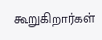கூறுகிறார்கள்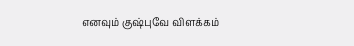எனவும் குஷ்புவே விளக்கம்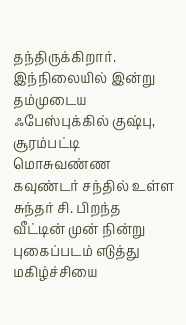தந்திருக்கிறார்.
இந்நிலையில் இன்று தம்முடைய ஃபேஸ்புக்கில் குஷ்பு, சூரம்பட்டி மொசுவண்ண கவுண்டர் சந்தில் உள்ள சுந்தர் சி. பிறந்த வீட்டின் முன் நின்று புகைப்படம் எடுத்து மகிழ்ச்சியை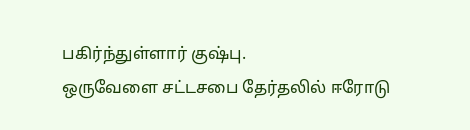பகிர்ந்துள்ளார் குஷ்பு.
ஒருவேளை சட்டசபை தேர்தலில் ஈரோடு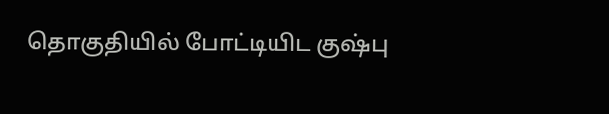தொகுதியில் போட்டியிட குஷ்பு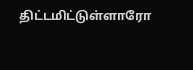திட்டமிட்டுள்ளாரோ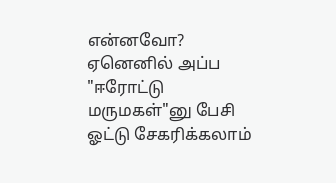என்னவோ? ஏனெனில் அப்ப "ஈரோட்டு மருமகள்"னு பேசி ஓட்டு சேகரிக்கலாம்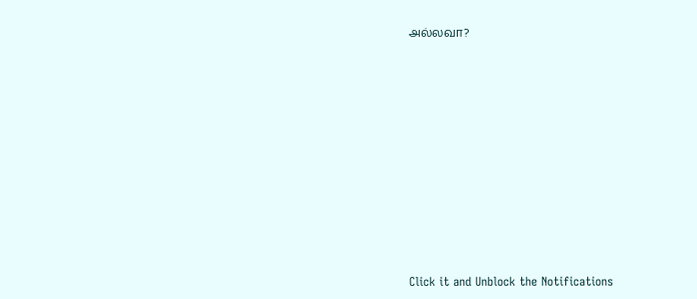அல்லவா?












Click it and Unblock the Notifications